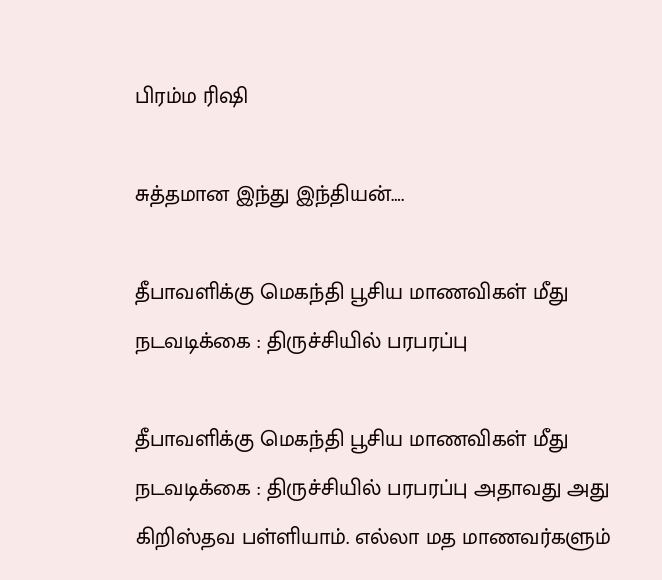பிரம்ம ரிஷி

சுத்தமான இந்து இந்தியன்….

தீபாவளிக்கு மெகந்தி பூசிய மாணவிகள் மீது நடவடிக்கை : திருச்சியில் பரபரப்பு

தீபாவளிக்கு மெகந்தி பூசிய மாணவிகள் மீது நடவடிக்கை : திருச்சியில் பரபரப்பு அதாவது அது கிறிஸ்தவ பள்ளியாம். எல்லா மத மாணவர்களும்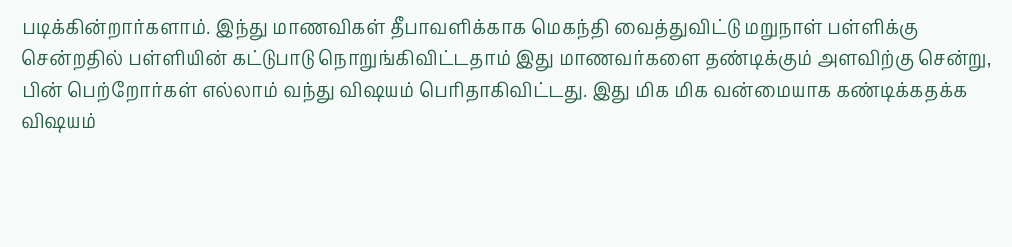படிக்கின்றார்களாம். இந்து மாணவிகள் தீபாவளிக்காக மெகந்தி வைத்துவிட்டு மறுநாள் பள்ளிக்கு சென்றதில் பள்ளியின் கட்டுபாடு நொறுங்கிவிட்டதாம் இது மாணவர்களை தண்டிக்கும் அளவிற்கு சென்று, பின் பெற்றோர்கள் எல்லாம் வந்து விஷயம் பெரிதாகிவிட்டது. இது மிக மிக வன்மையாக கண்டிக்கதக்க விஷயம்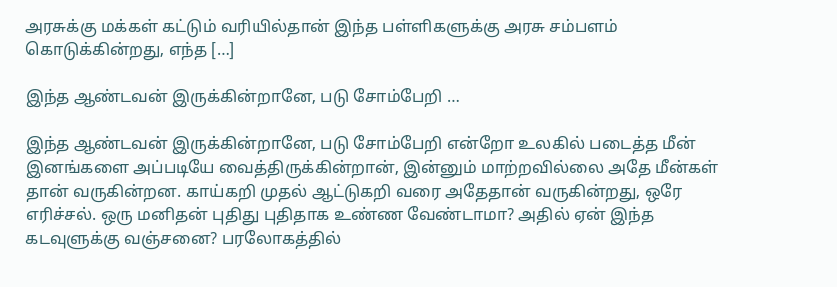அரசுக்கு மக்கள் கட்டும் வரியில்தான் இந்த பள்ளிகளுக்கு அரசு சம்பளம் கொடுக்கின்றது, எந்த […]

இந்த ஆண்டவன் இருக்கின்றானே, படு சோம்பேறி …

இந்த ஆண்டவன் இருக்கின்றானே, படு சோம்பேறி என்றோ உலகில் படைத்த மீன் இனங்களை அப்படியே வைத்திருக்கின்றான், இன்னும் மாற்றவில்லை அதே மீன்கள் தான் வருகின்றன‌. காய்கறி முதல் ஆட்டுகறி வரை அதேதான் வருகின்றது, ஒரே எரிச்சல். ஒரு மனிதன் புதிது புதிதாக உண்ண வேண்டாமா? அதில் ஏன் இந்த கடவுளுக்கு வஞ்சனை? பரலோகத்தில்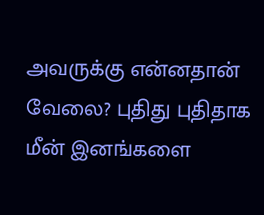அவருக்கு என்னதான் வேலை? புதிது புதிதாக மீன் இனங்களை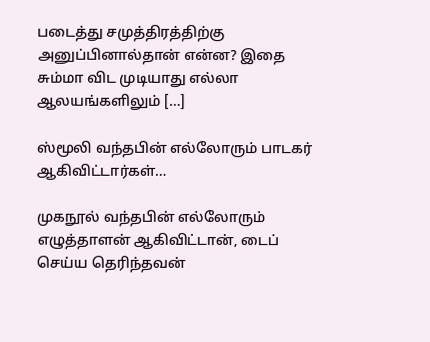படைத்து சமுத்திரத்திற்கு அனுப்பினால்தான் என்ன? இதை சும்மா விட முடியாது எல்லா ஆலயங்களிலும் […]

ஸ்மூலி வந்தபின் எல்லோரும் பாடகர் ஆகிவிட்டார்கள்…

முகநூல் வந்தபின் எல்லோரும் எழுத்தாளன் ஆகிவிட்டான், டைப் செய்ய தெரிந்தவன்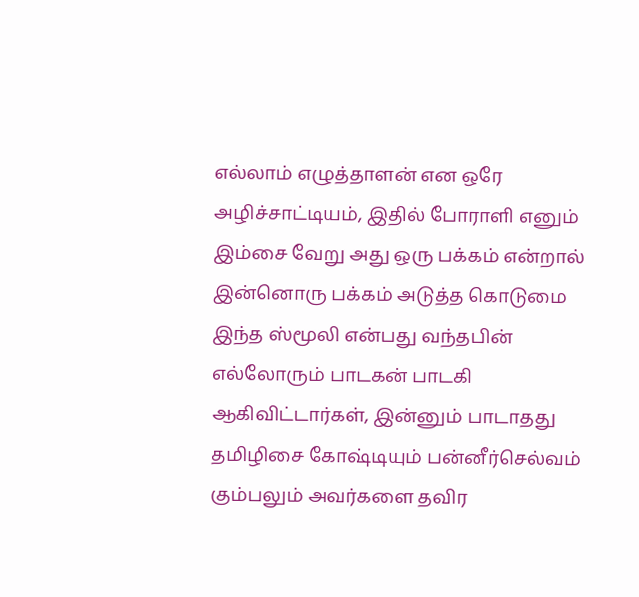எல்லாம் எழுத்தாளன் என ஒரே அழிச்சாட்டியம், இதில் போராளி எனும் இம்சை வேறு அது ஒரு பக்கம் என்றால் இன்னொரு பக்கம் அடுத்த கொடுமை இந்த ஸ்மூலி என்பது வந்தபின் எல்லோரும் பாடகன் பாடகி ஆகிவிட்டார்கள், இன்னும் பாடாதது தமிழிசை கோஷ்டியும் பன்னீர்செல்வம் கும்பலும் அவர்களை தவிர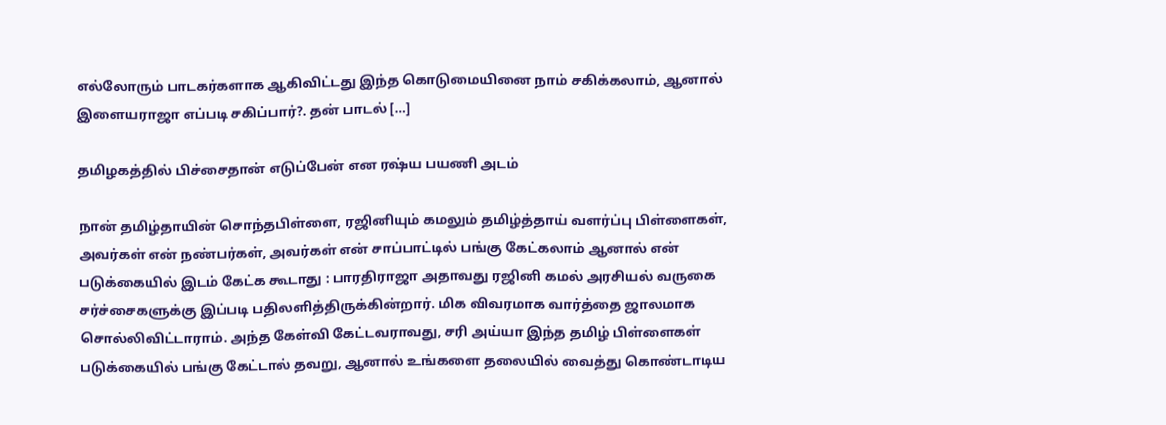எல்லோரும் பாடகர்களாக ஆகிவிட்டது இந்த கொடுமையினை நாம் சகிக்கலாம், ஆனால் இளையராஜா எப்படி சகிப்பார்?. தன் பாடல் […]

தமிழகத்தில் பிச்சைதான் எடுப்பேன் என ரஷ்ய பயணி அடம்

நான் தமிழ்தாயின் சொந்தபிள்ளை, ரஜினியும் கமலும் தமிழ்த்தாய் வளர்ப்பு பிள்ளைகள், அவர்கள் என் நண்பர்கள், அவர்கள் என் சாப்பாட்டில் பங்கு கேட்கலாம் ஆனால் என் படுக்கையில் இடம் கேட்க கூடாது : பாரதிராஜா அதாவது ரஜினி கமல் அரசியல் வருகை சர்ச்சைகளுக்கு இப்படி பதிலளித்திருக்கின்றார். மிக விவரமாக வார்த்தை ஜாலமாக சொல்லிவிட்டாராம். அந்த கேள்வி கேட்டவராவது, சரி அய்யா இந்த தமிழ் பிள்ளைகள் படுக்கையில் பங்கு கேட்டால் தவறு, ஆனால் உங்களை தலையில் வைத்து கொண்டாடிய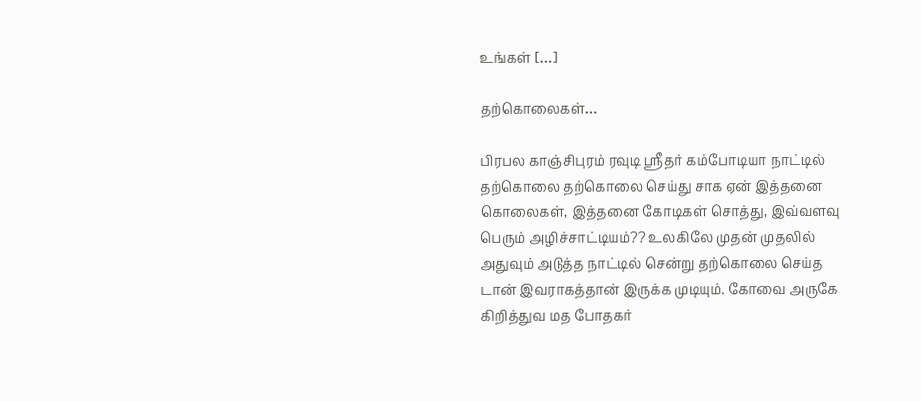உங்கள் […]

தற்கொலைகள்…

பிரபல காஞ்சிபுரம் ரவுடி ஸ்ரீதர் கம்போடியா நாட்டில் தற்கொலை தற்கொலை செய்து சாக ஏன் இத்தனை கொலைகள், இத்தனை கோடிகள் சொத்து, இவ்வளவு பெரும் அழிச்சாட்டியம்?? உலகிலே முதன் முதலில் அதுவும் அடுத்த நாட்டில் சென்று தற்கொலை செய்த டான் இவராகத்தான் இருக்க முடியும். கோவை அருகே கிறித்துவ மத போதகர்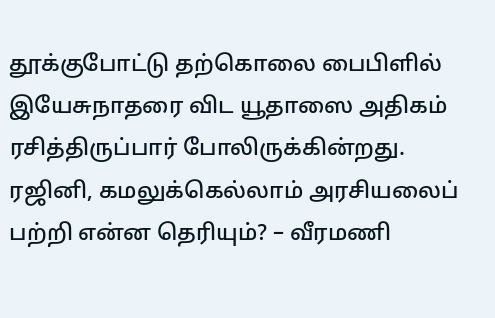தூக்குபோட்டு தற்கொலை பைபிளில் இயேசுநாதரை விட யூதாஸை அதிகம் ரசித்திருப்பார் போலிருக்கின்றது. ரஜினி, கமலுக்கெல்லாம் அரசியலைப் பற்றி என்ன தெரியும்? – வீரமணி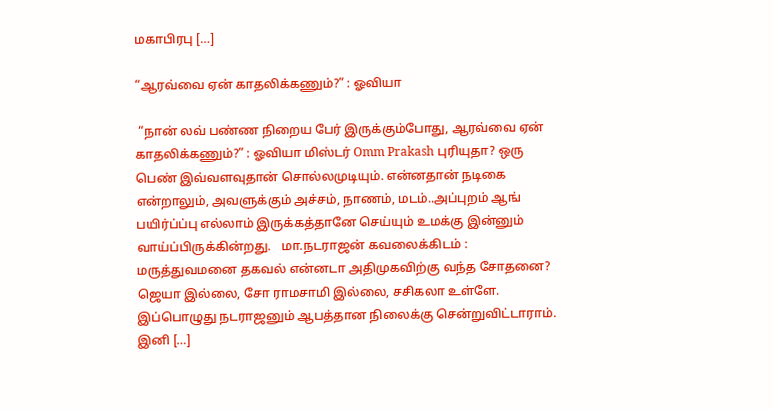மகாபிரபு […]

“ஆரவ்வை ஏன் காதலிக்கணும்?” : ஓவியா

 “நான் லவ் பண்ண நிறைய‌ பேர் இருக்கும்போது, ஆரவ்வை ஏன் காதலிக்கணும்?” : ஓவியா மிஸ்டர் Omm Prakash புரியுதா? ஒரு பெண் இவ்வளவுதான் சொல்லமுடியும். என்னதான் நடிகை என்றாலும், அவளுக்கும் அச்சம், நாணம், மடம்..அப்புறம் ஆங் பயிர்ப்ப்பு எல்லாம் இருக்கத்தானே செய்யும் உமக்கு இன்னும் வாய்ப்பிருக்கின்றது.   மா.நடராஜன் கவலைக்கிடம் : மருத்துவமனை தகவல் என்னடா அதிமுகவிற்கு வந்த சோதனை? ஜெயா இல்லை, சோ ராமசாமி இல்லை, சசிகலா உள்ளே. இப்பொழுது நடராஜனும் ஆபத்தான நிலைக்கு சென்றுவிட்டாராம். இனி […]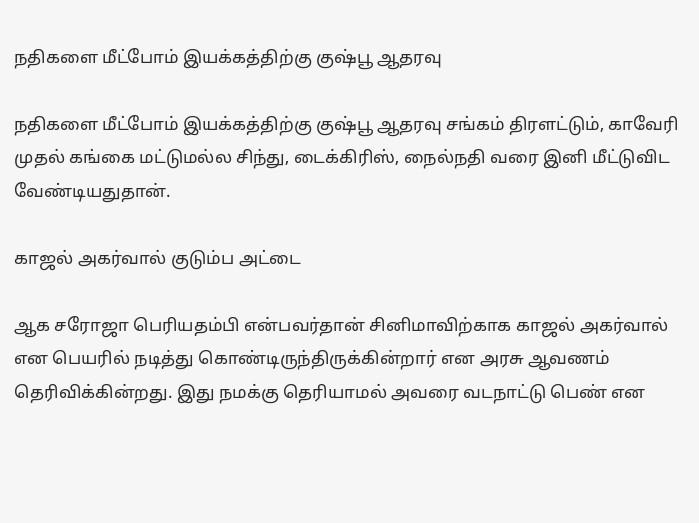நதிகளை மீட்போம் இயக்கத்திற்கு குஷ்பூ ஆதரவு

நதிகளை மீட்போம் இயக்கத்திற்கு குஷ்பூ ஆதரவு சங்கம் திரளட்டும், காவேரி முதல் கங்கை மட்டுமல்ல சிந்து, டைக்கிரிஸ், நைல்நதி வரை இனி மீட்டுவிட வேண்டியதுதான்.

காஜல் அகர்வால் குடும்ப அட்டை

ஆக சரோஜா பெரியதம்பி என்பவர்தான் சினிமாவிற்காக காஜல் அகர்வால் என பெயரில் நடித்து கொண்டிருந்திருக்கின்றார் என அரசு ஆவணம் தெரிவிக்கின்றது. இது நமக்கு தெரியாமல் அவரை வடநாட்டு பெண் என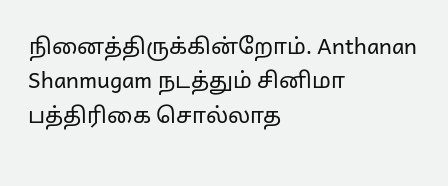நினைத்திருக்கின்றோம். Anthanan Shanmugam நடத்தும் சினிமா பத்திரிகை சொல்லாத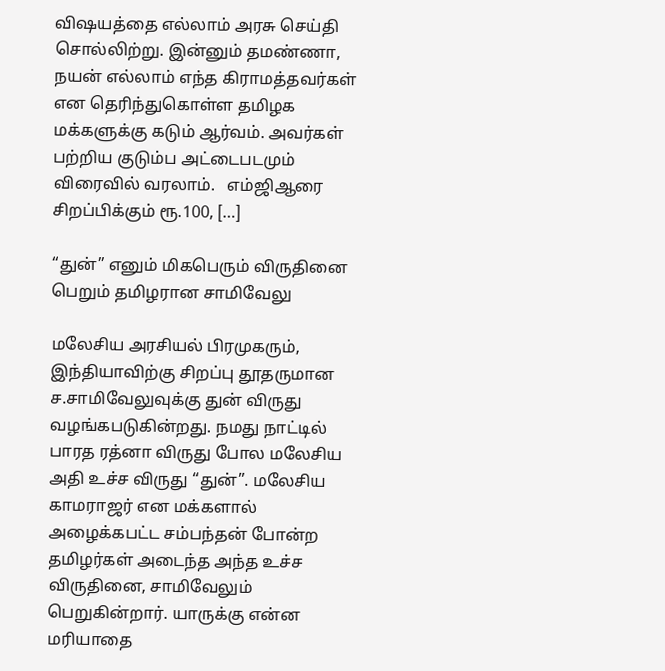விஷயத்தை எல்லாம் அரசு செய்தி சொல்லிற்று. இன்னும் தமண்ணா, நயன் எல்லாம் எந்த கிராமத்தவர்கள் என தெரிந்துகொள்ள தமிழக மக்களுக்கு கடும் ஆர்வம். அவர்கள் பற்றிய குடும்ப அட்டைபடமும் விரைவில் வரலாம்.   எம்ஜிஆரை சிறப்பிக்கும் ரூ.100, […]

“துன்” எனும் மிகபெரும் விருதினை பெறும் தமிழரான சாமிவேலு

மலேசிய அரசியல் பிரமுகரும், இந்தியாவிற்கு சிறப்பு தூதருமான ச.சாமிவேலுவுக்கு துன் விருது வழங்கபடுகின்றது. நமது நாட்டில் பாரத ரத்னா விருது போல மலேசிய அதி உச்ச விருது “துன்”. மலேசிய காமராஜர் என மக்களால் அழைக்கபட்ட சம்பந்தன் போன்ற தமிழர்கள் அடைந்த அந்த உச்ச விருதினை, சாமிவேலும் பெறுகின்றார். யாருக்கு என்ன மரியாதை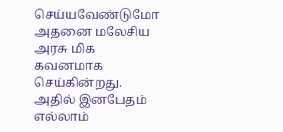செய்யவேண்டுமோ அதனை மலேசிய அரசு மிக கவனமாக செய்கின்றது. அதில் இனபேதம் எல்லாம்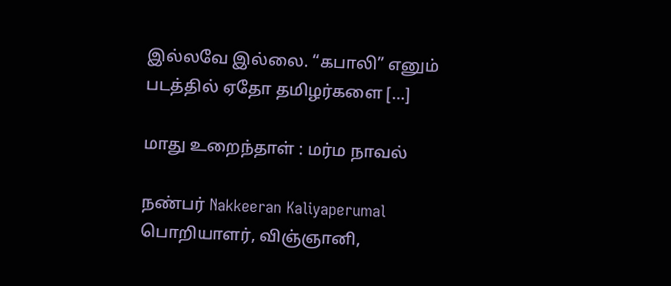இல்லவே இல்லை. “கபாலி” எனும் படத்தில் ஏதோ தமிழர்களை […]

மாது உறைந்தாள் : மர்ம நாவல்

நண்பர் Nakkeeran Kaliyaperumal பொறியாளர், விஞ்ஞானி,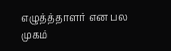எழுத்த்தாளர் என பல முகம்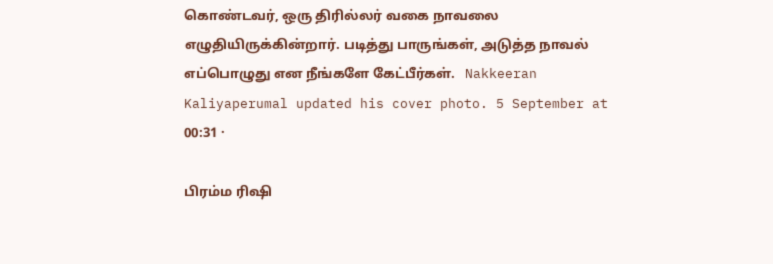கொண்டவர், ஒரு திரில்லர் வகை நாவலை எழுதியிருக்கின்றார். படித்து பாருங்கள், அடுத்த நாவல் எப்பொழுது என நீங்களே கேட்பீர்கள்.   Nakkeeran Kaliyaperumal updated his cover photo. 5 September at 00:31 ·

பிரம்ம ரிஷி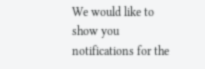We would like to show you notifications for the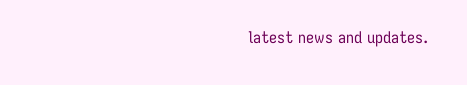latest news and updates.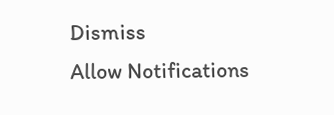Dismiss
Allow Notifications